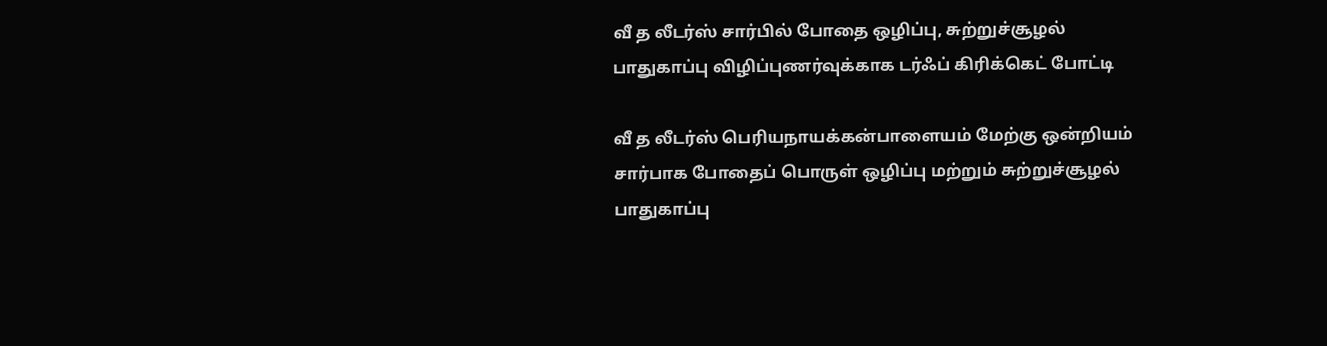வீ த லீடர்ஸ் சார்பில் போதை ஒழிப்பு, சுற்றுச்சூழல் பாதுகாப்பு விழிப்புணர்வுக்காக டர்ஃப் கிரிக்கெட் போட்டி

வீ த லீடர்ஸ் பெரியநாயக்கன்பாளையம் மேற்கு ஒன்றியம் சார்பாக போதைப் பொருள் ஒழிப்பு மற்றும் சுற்றுச்சூழல் பாதுகாப்பு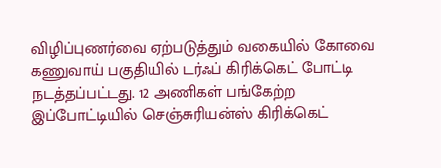விழிப்புணர்வை ஏற்படுத்தும் வகையில் கோவை கணுவாய் பகுதியில் டர்ஃப் கிரிக்கெட் போட்டி நடத்தப்பட்டது. 12 அணிகள் பங்கேற்ற இப்போட்டியில் செஞ்சுரியன்ஸ் கிரிக்கெட்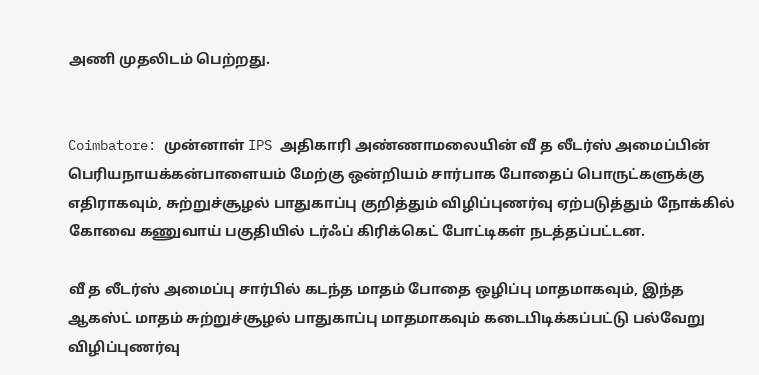அணி முதலிடம் பெற்றது.


Coimbatore: முன்னாள் IPS அதிகாரி அண்ணாமலையின் வீ த லீடர்ஸ் அமைப்பின் பெரியநாயக்கன்பாளையம் மேற்கு ஒன்றியம் சார்பாக போதைப் பொருட்களுக்கு எதிராகவும், சுற்றுச்சூழல் பாதுகாப்பு குறித்தும் விழிப்புணர்வு ஏற்படுத்தும் நோக்கில் கோவை கணுவாய் பகுதியில் டர்ஃப் கிரிக்கெட் போட்டிகள் நடத்தப்பட்டன.

வீ த லீடர்ஸ் அமைப்பு சார்பில் கடந்த மாதம் போதை ஒழிப்பு மாதமாகவும், இந்த ஆகஸ்ட் மாதம் சுற்றுச்சூழல் பாதுகாப்பு மாதமாகவும் கடைபிடிக்கப்பட்டு பல்வேறு விழிப்புணர்வு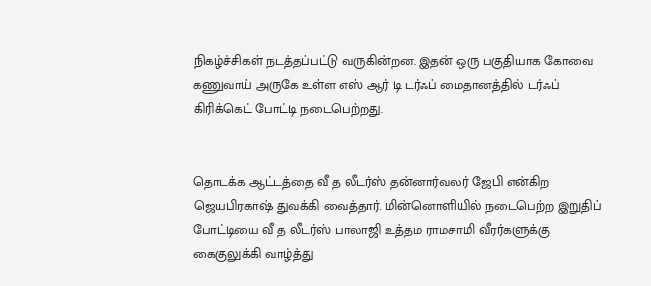நிகழ்ச்சிகள் நடத்தப்பட்டு வருகின்றன. இதன் ஒரு பகுதியாக கோவை கணுவாய் அருகே உள்ள எஸ் ஆர் டி டர்ஃப் மைதானத்தில் டர்ஃப் கிரிக்கெட் போட்டி நடைபெற்றது.


தொடக்க ஆட்டத்தை வீ த லீடர்ஸ் தன்னார்வலர் ஜேபி என்கிற ஜெயபிரகாஷ் துவக்கி வைத்தார். மின்னொளியில் நடைபெற்ற இறுதிப் போட்டியை வீ த லீடர்ஸ் பாலாஜி உத்தம ராமசாமி வீரர்களுக்கு கைகுலுக்கி வாழ்த்து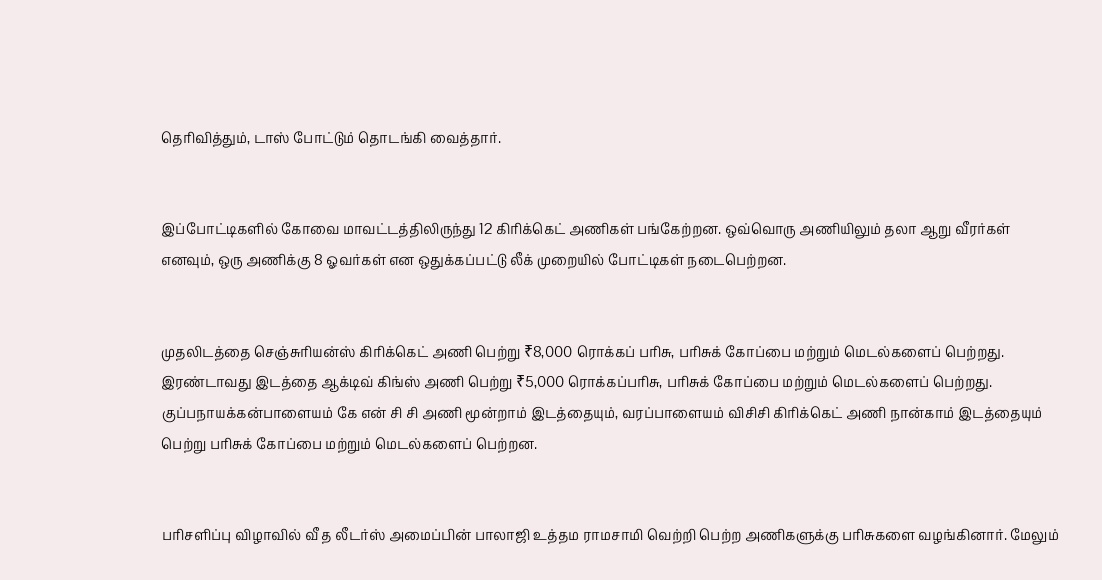தெரிவித்தும், டாஸ் போட்டும் தொடங்கி வைத்தார்.


இப்போட்டிகளில் கோவை மாவட்டத்திலிருந்து 12 கிரிக்கெட் அணிகள் பங்கேற்றன. ஒவ்வொரு அணியிலும் தலா ஆறு வீரர்கள் எனவும், ஒரு அணிக்கு 8 ஓவர்கள் என ஒதுக்கப்பட்டு லீக் முறையில் போட்டிகள் நடைபெற்றன.


முதலிடத்தை செஞ்சுரியன்ஸ் கிரிக்கெட் அணி பெற்று ₹8,000 ரொக்கப் பரிசு, பரிசுக் கோப்பை மற்றும் மெடல்களைப் பெற்றது. இரண்டாவது இடத்தை ஆக்டிவ் கிங்ஸ் அணி பெற்று ₹5,000 ரொக்கப்பரிசு, பரிசுக் கோப்பை மற்றும் மெடல்களைப் பெற்றது. குப்பநாயக்கன்பாளையம் கே என் சி சி அணி மூன்றாம் இடத்தையும், வரப்பாளையம் விசிசி கிரிக்கெட் அணி நான்காம் இடத்தையும் பெற்று பரிசுக் கோப்பை மற்றும் மெடல்களைப் பெற்றன.


பரிசளிப்பு விழாவில் வீ த லீடர்ஸ் அமைப்பின் பாலாஜி உத்தம ராமசாமி வெற்றி பெற்ற அணிகளுக்கு பரிசுகளை வழங்கினார். மேலும்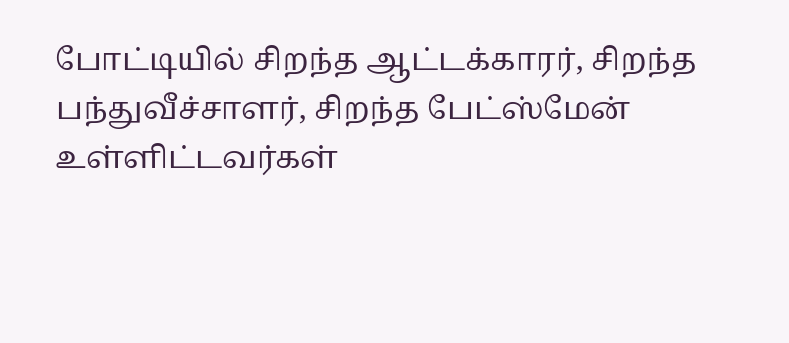போட்டியில் சிறந்த ஆட்டக்காரர், சிறந்த பந்துவீச்சாளர், சிறந்த பேட்ஸ்மேன் உள்ளிட்டவர்கள்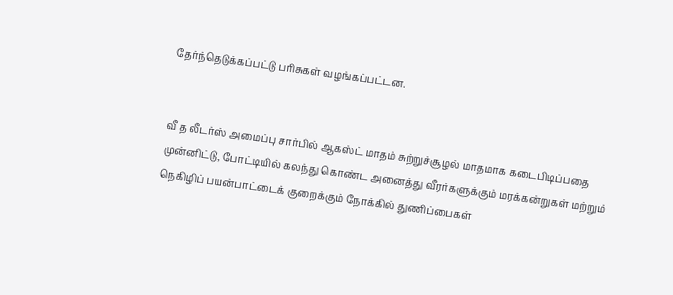தேர்ந்தெடுக்கப்பட்டு பரிசுகள் வழங்கப்பட்டன.


வீ த லீடர்ஸ் அமைப்பு சார்பில் ஆகஸ்ட் மாதம் சுற்றுச்சூழல் மாதமாக கடைபிடிப்பதை முன்னிட்டு, போட்டியில் கலந்து கொண்ட அனைத்து வீரர்களுக்கும் மரக்கன்றுகள் மற்றும் நெகிழிப் பயன்பாட்டைக் குறைக்கும் நோக்கில் துணிப்பைகள்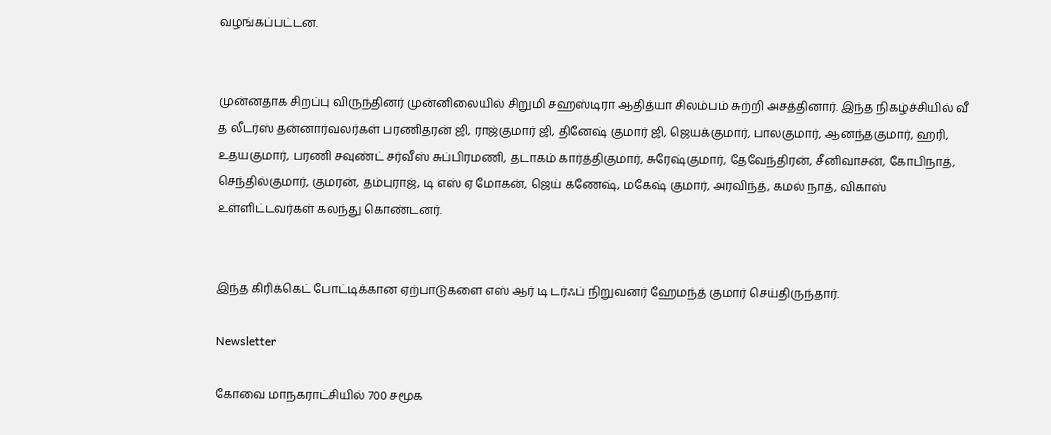வழங்கப்பட்டன.


முன்னதாக சிறப்பு விருந்தினர் முன்னிலையில் சிறுமி சஹஸ்டிரா ஆதித்யா சிலம்பம் சுற்றி அசத்தினார். இந்த நிகழ்ச்சியில் வீ த லீடர்ஸ் தன்னார்வலர்கள் பரணிதரன் ஜி, ராஜ்குமார் ஜி, தினேஷ் குமார் ஜி, ஜெயக்குமார், பாலகுமார், ஆனந்தகுமார், ஹரி, உதயகுமார், பரணி சவுண்ட் சர்வீஸ் சுப்பிரமணி, தடாகம் கார்த்திகுமார், சுரேஷ்குமார், தேவேந்திரன், சீனிவாசன், கோபிநாத், செந்தில்குமார், குமரன், தம்புராஜ், டி எஸ் ஏ மோகன், ஜெய் கணேஷ், மகேஷ் குமார், அரவிந்த், கமல் நாத், விகாஸ் உள்ளிட்டவர்கள் கலந்து கொண்டனர்.


இந்த கிரிக்கெட் போட்டிக்கான ஏற்பாடுகளை எஸ் ஆர் டி டர்ஃப் நிறுவனர் ஹேமந்த் குமார் செய்திருந்தார்.

Newsletter

கோவை மாநகராட்சியில் 700 சமூக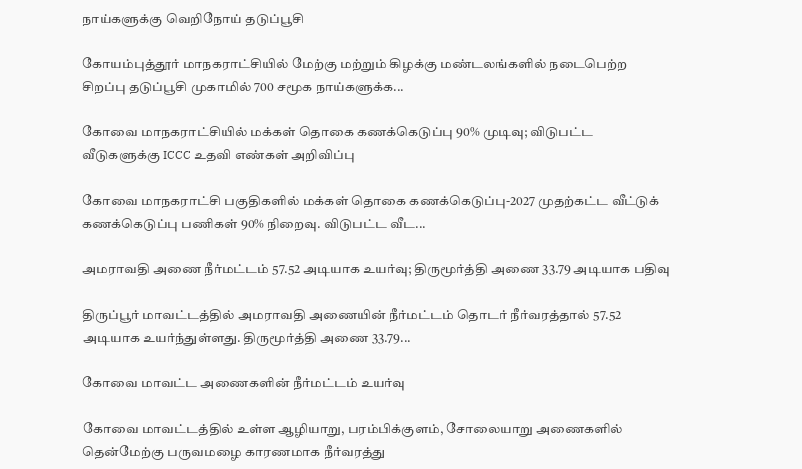நாய்களுக்கு வெறிநோய் தடுப்பூசி

கோயம்புத்தூர் மாநகராட்சியில் மேற்கு மற்றும் கிழக்கு மண்டலங்களில் நடைபெற்ற சிறப்பு தடுப்பூசி முகாமில் 700 சமூக நாய்களுக்க...

கோவை மாநகராட்சியில் மக்கள் தொகை கணக்கெடுப்பு 90% முடிவு; விடுபட்ட வீடுகளுக்கு ICCC உதவி எண்கள் அறிவிப்பு

கோவை மாநகராட்சி பகுதிகளில் மக்கள் தொகை கணக்கெடுப்பு-2027 முதற்கட்ட வீட்டுக் கணக்கெடுப்பு பணிகள் 90% நிறைவு. விடுபட்ட வீட...

அமராவதி அணை நீர்மட்டம் 57.52 அடியாக உயர்வு; திருமூர்த்தி அணை 33.79 அடியாக பதிவு

திருப்பூர் மாவட்டத்தில் அமராவதி அணையின் நீர்மட்டம் தொடர் நீர்வரத்தால் 57.52 அடியாக உயர்ந்துள்ளது. திருமூர்த்தி அணை 33.79...

கோவை மாவட்ட அணைகளின் நீர்மட்டம் உயர்வு

கோவை மாவட்டத்தில் உள்ள ஆழியாறு, பரம்பிக்குளம், சோலையாறு அணைகளில் தென்மேற்கு பருவமழை காரணமாக நீர்வரத்து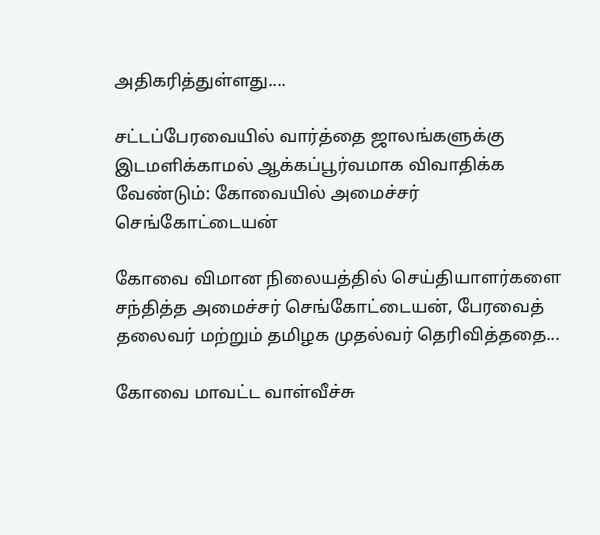அதிகரித்துள்ளது....

சட்டப்பேரவையில் வார்த்தை ஜாலங்களுக்கு இடமளிக்காமல் ஆக்கப்பூர்வமாக விவாதிக்க வேண்டும்: கோவையில் அமைச்சர் செங்கோட்டையன்

கோவை விமான நிலையத்தில் செய்தியாளர்களை சந்தித்த அமைச்சர் செங்கோட்டையன், பேரவைத் தலைவர் மற்றும் தமிழக முதல்வர் தெரிவித்ததை...

கோவை மாவட்ட வாள்வீச்சு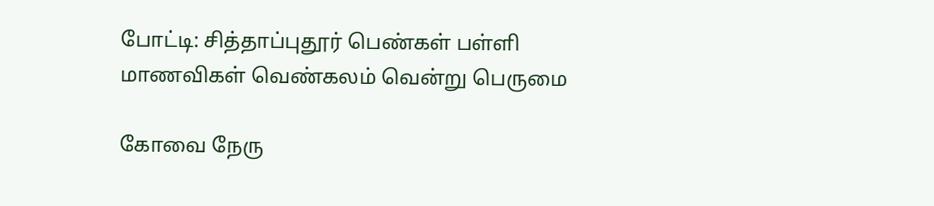போட்டி: சித்தாப்புதூர் பெண்கள் பள்ளி மாணவிகள் வெண்கலம் வென்று பெருமை

கோவை நேரு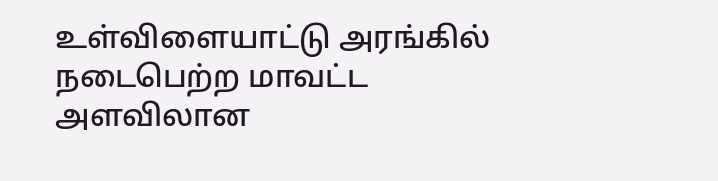உள்விளையாட்டு அரங்கில் நடைபெற்ற மாவட்ட அளவிலான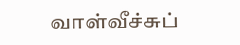வாள்வீச்சுப்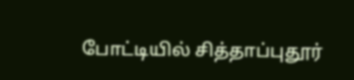போட்டியில் சித்தாப்புதூர்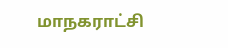மாநகராட்சி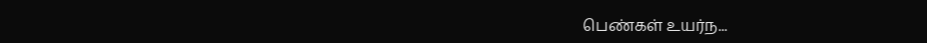பெண்கள் உயர்ந...